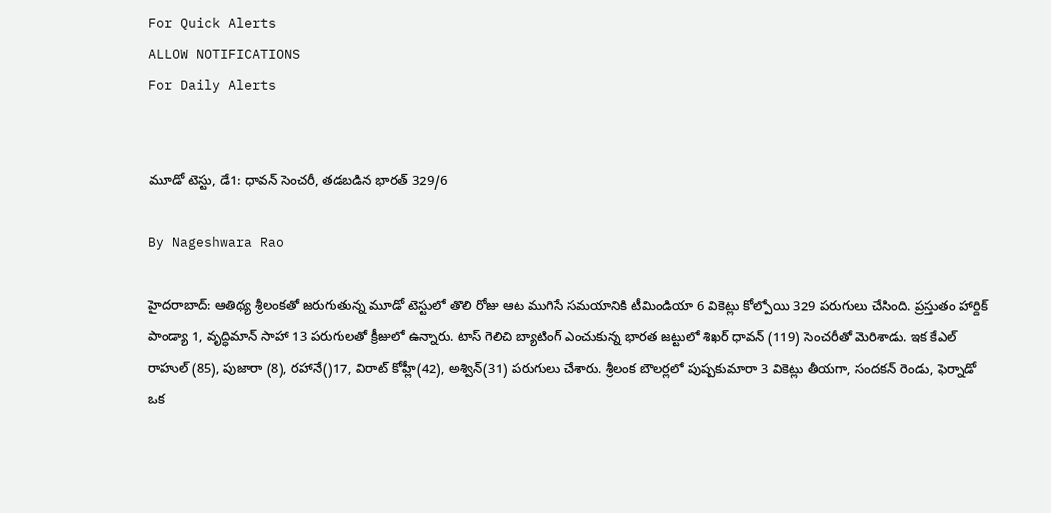For Quick Alerts
ALLOW NOTIFICATIONS
For Daily Alerts


మూడో టెస్టు, డే1: ధావన్ సెంచరీ, తడబడిన భారత్ 329/6

By Nageshwara Rao

హైదరాబాద్: ఆతిథ్య శ్రీలంకతో జరుగుతున్న మూడో టెస్టులో తొలి రోజు ఆట ముగిసే సమయానికి టీమిండియా 6 వికెట్లు కోల్పోయి 329 పరుగులు చేసింది. ప్రస్తుతం హార్దిక్ పాండ్యా 1, వృద్ధిమాన్ సాహా 13 పరుగులతో క్రీజులో ఉన్నారు. టాస్ గెలిచి బ్యాటింగ్ ఎంచుకున్న భారత జట్టులో శిఖర్ ధావన్ (119) సెంచరీతో మెరిశాడు. ఇక కేఎల్ రాహుల్ (85), పుజారా (8), రహానే()17, విరాట్ కోహ్లీ(42), అశ్విన్(31) పరుగులు చేశారు. శ్రీలంక బౌలర్లలో పుష్పకుమారా 3 వికెట్లు తీయగా, సందకన్‌ రెండు, ఫెర్నాడో ఒక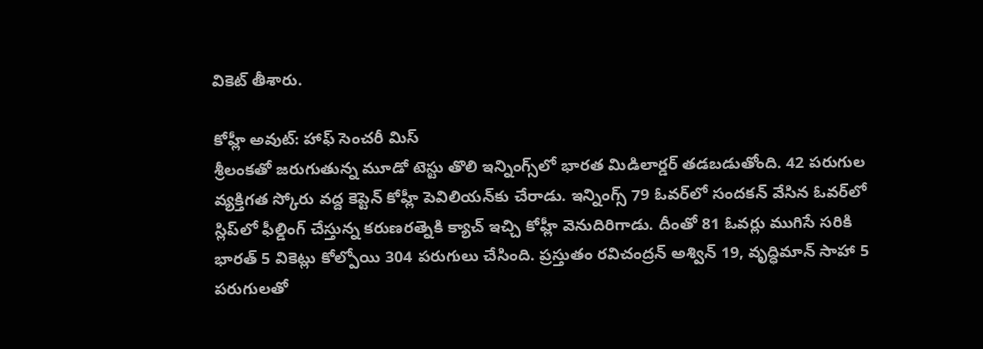వికెట్ తీశారు.

కోహ్లీ అవుట్: హాఫ్ సెంచరీ మిస్
శ్రీలంకతో జరుగుతున్న మూడో టెస్టు తొలి ఇన్నింగ్స్‌లో భారత మిడిలార్డర్ తడబడుతోంది. 42 పరుగుల వ్యక్తిగత స్కోరు వద్ద కెప్టెన్ కోహ్లీ పెవిలియన్‌కు చేరాడు. ఇన్నింగ్స్ 79 ఓవర్‌లో సందకన్‌ వేసిన ఓవర్‌లో స్లిప్‌లో ఫీల్డింగ్‌ చేస్తున్న కరుణరత్నెకి క్యాచ్ ఇచ్చి కోహ్లీ వెనుదిరిగాడు. దీంతో 81 ఓవర్లు ముగిసే సరికి భారత్ 5 వికెట్లు కోల్పోయి 304 పరుగులు చేసింది. ప్రస్తుతం రవిచంద్రన్‌ అశ్విన్‌ 19, వృద్ధిమాన్‌ సాహా 5 పరుగులతో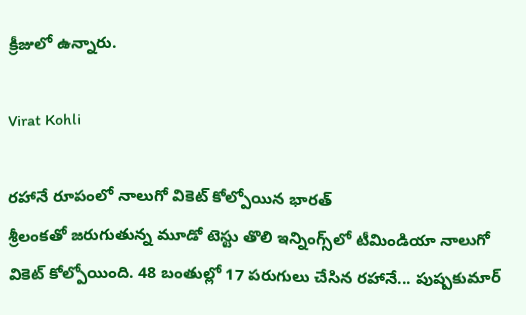క్రీజులో ఉన్నారు.

Virat Kohli

రహానే రూపంలో నాలుగో వికెట్ కోల్పోయిన భారత్
శ్రీలంకతో జరుగుతున్న మూడో టెస్టు తొలి ఇన్నింగ్స్‌లో టీమిండియా నాలుగో వికెట్‌ కోల్పోయింది. 48 బంతుల్లో 17 పరుగులు చేసిన రహానే... పుష్పకుమార్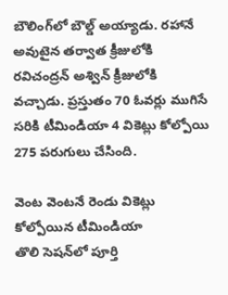బౌలింగ్‌లో బౌల్డ్ అయ్యాడు. రహానే అవుటైన తర్వాత క్రీజులోకి రవిచంద్రన్‌ అశ్విన్‌ క్రీజులోకి వచ్చాడు. ప్రస్తుతం 70 ఓవర్లు ముగిసే సరికి టీమిండియా 4 వికెట్లు కోల్పోయి 275 పరుగులు చేసింది.

వెంట వెంటనే రెండు వికెట్లు కోల్పోయిన టీమిండియా
తొలి సెషన్‌లో పూర్తి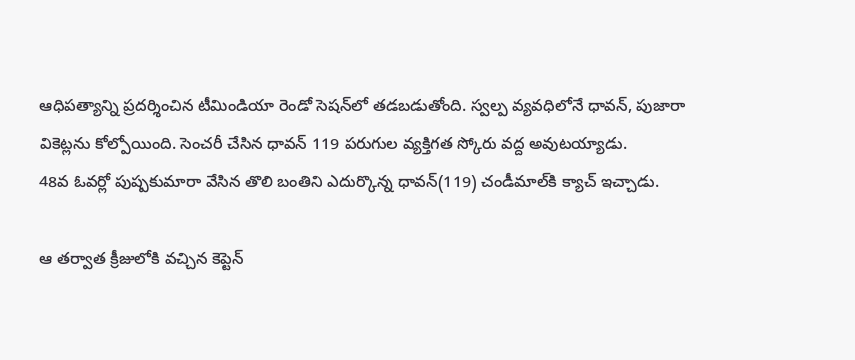ఆధిపత్యాన్ని ప్రదర్శించిన టీమిండియా రెండో సెషన్‌లో తడబడుతోంది. స్వల్ప వ్యవధిలోనే ధావన్‌, పుజారా వికెట్లను కోల్పోయింది. సెంచరీ చేసిన ధావన్‌ 119 పరుగుల వ్యక్తిగత స్కోరు వద్ద అవుటయ్యాడు.
48వ ఓవర్లో పుష్పకుమారా వేసిన తొలి బంతిని ఎదుర్కొన్న ధావన్‌(119) చండీమాల్‌కి క్యాచ్‌ ఇచ్చాడు.

ఆ తర్వాత క్రీజులోకి వచ్చిన కెప్టెన్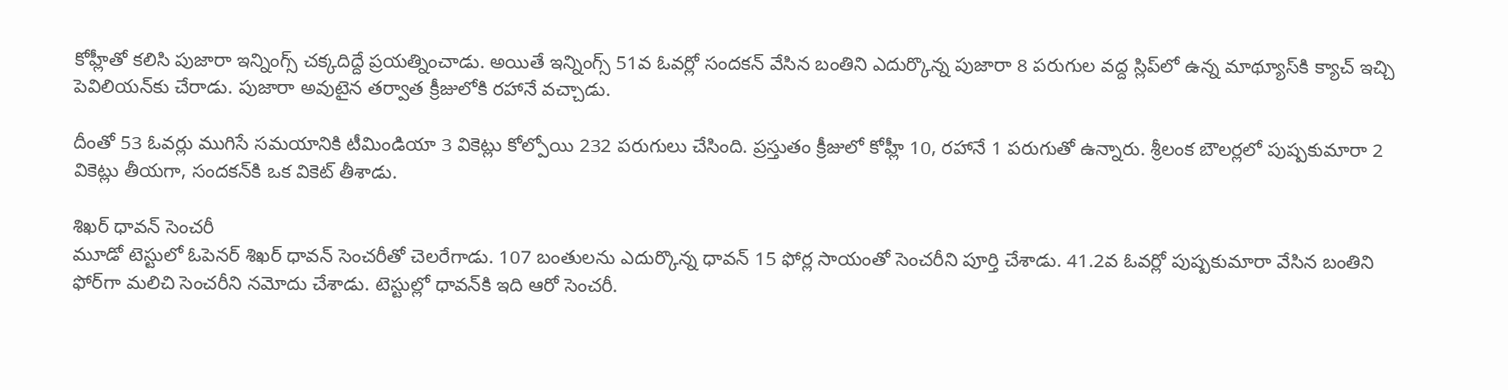కోహ్లీతో కలిసి పుజారా ఇన్నింగ్స్‌ చక్కదిద్దే ప్రయత్నించాడు. అయితే ఇన్నింగ్స్ 51వ ఓవర్లో సందకన్‌ వేసిన బంతిని ఎదుర్కొన్న పుజారా 8 పరుగుల వద్ద స్లిప్‌లో ఉన్న మాథ్యూస్‌కి క్యాచ్‌ ఇచ్చి పెవిలియన్‌కు చేరాడు. పుజారా అవుటైన తర్వాత క్రీజులోకి రహానే వచ్చాడు.

దీంతో 53 ఓవర్లు ముగిసే సమయానికి టీమిండియా 3 వికెట్లు కోల్పోయి 232 పరుగులు చేసింది. ప్రస్తుతం క్రీజులో కోహ్లీ 10, రహానే 1 పరుగుతో ఉన్నారు. శ్రీలంక బౌలర్లలో పుష్పకుమారా 2 వికెట్లు తీయగా, సందకన్‌కి ఒక వికెట్‌ తీశాడు.

శిఖర్ ధావన్ సెంచరీ
మూడో టెస్టులో ఓపెనర్ శిఖర్ ధావన్ సెంచరీతో చెలరేగాడు. 107 బంతులను ఎదుర్కొన్న ధావన్ 15 ఫోర్ల సాయంతో సెంచరీని పూర్తి చేశాడు. 41.2వ ఓవర్లో పుష్పకుమారా వేసిన బంతిని ఫోర్‌గా మలిచి సెంచరీని నమోదు చేశాడు. టెస్టుల్లో ధావన్‌కి ఇది ఆరో సెంచరీ.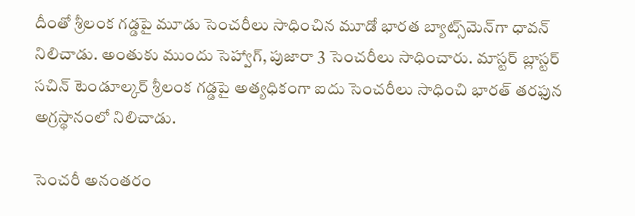దీంతో శ్రీలంక గడ్డపై మూడు సెంచరీలు సాధించిన మూడో భారత బ్యాట్స్‌మెన్‌గా ధావన్ నిలిచాడు. అంతుకు ముందు సెహ్వాగ్‌, పుజారా 3 సెంచరీలు సాధించారు. మాస్టర్‌ బ్లాస్టర్‌ సచిన్‌ టెండూల్కర్ శ్రీలంక గడ్డపై అత్యధికంగా ఐదు సెంచరీలు సాధించి భారత్‌ తరఫున అగ్రస్థానంలో నిలిచాడు.

సెంచరీ అనంతరం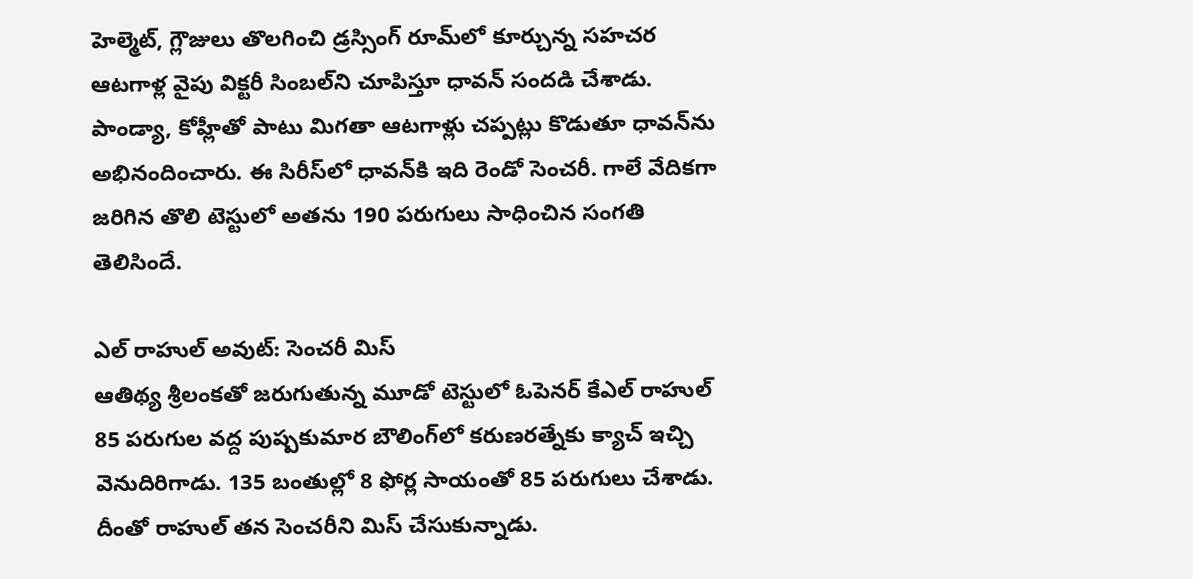హెల్మెట్‌, గ్లౌజులు తొలగించి డ్రస్సింగ్‌ రూమ్‌లో కూర్చున్న సహచర ఆటగాళ్ల వైపు విక్టరీ సింబల్‌ని చూపిస్తూ ధావన్‌ సందడి చేశాడు. పాండ్యా, కోహ్లీతో పాటు మిగతా ఆటగాళ్లు చప్పట్లు కొడుతూ ధావన్‌ను అభినందించారు. ఈ సిరీస్‌లో ధావన్‌కి ఇది రెండో సెంచరీ. గాలే వేదికగా జరిగిన తొలి టెస్టులో అతను 190 పరుగులు సాధించిన సంగతి తెలిసిందే.

ఎల్ రాహుల్ అవుట్: సెంచరీ మిస్
ఆతిథ్య శ్రీలంకతో జరుగుతున్న మూడో టెస్టులో ఓపెనర్ కేఎల్ రాహుల్ 85 పరుగుల వద్ద పుష్పకుమార బౌలింగ్‌లో కరుణరత్నేకు క్యాచ్ ఇచ్చి వెనుదిరిగాడు. 135 బంతుల్లో 8 ఫోర్ల సాయంతో 85 పరుగులు చేశాడు. దీంతో రాహుల్ తన సెంచరీని మిస్ చేసుకున్నాడు.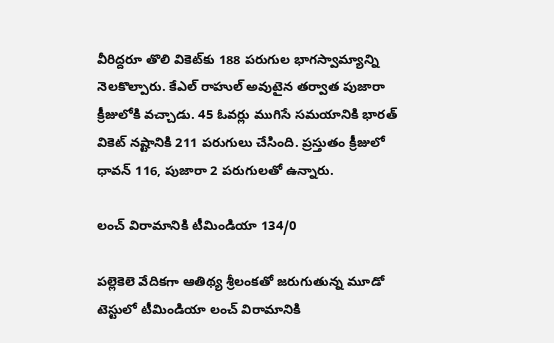వీరిద్దరూ తొలి వికెట్‌కు 188 పరుగుల భాగస్వామ్యాన్ని నెలకొల్పారు. కేఎల్ రాహుల్ అవుటైన తర్వాత పుజారా క్రీజులోకి వచ్చాడు. 45 ఓవర్లు ముగిసే సమయానికి భారత్‌ వికెట్‌ నష్టానికి 211 పరుగులు చేసింది. ప్రస్తుతం క్రీజులో ధావన్‌ 116, పుజారా 2 పరుగులతో ఉన్నారు.

లంచ్ విరామానికి టీమిండియా 134/0

పల్లెకెలె వేదికగా ఆతిథ్య శ్రీలంకతో జరుగుతున్న మూడో టెస్టులో టీమిండియా లంచ్ విరామానికి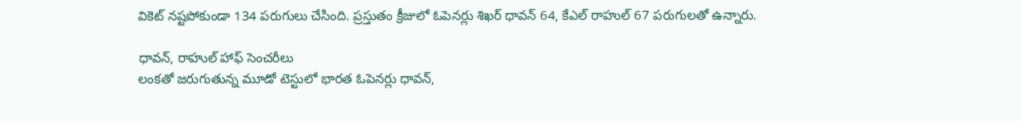వికెట్ నష్టపోకుండా 134 పరుగులు చేసింది. ప్రస్తుతం క్రీజులో ఓపెనర్లు శిఖర్ ధావన్ 64, కేఎల్ రాహుల్ 67 పరుగులతో ఉన్నారు.

ధావ‌న్‌, రాహుల్ హాఫ్ సెంచ‌రీలు
లంకతో జరుగుతున్న మూడో టెస్టులో భారత ఓపెనర్లు ధావ‌న్‌,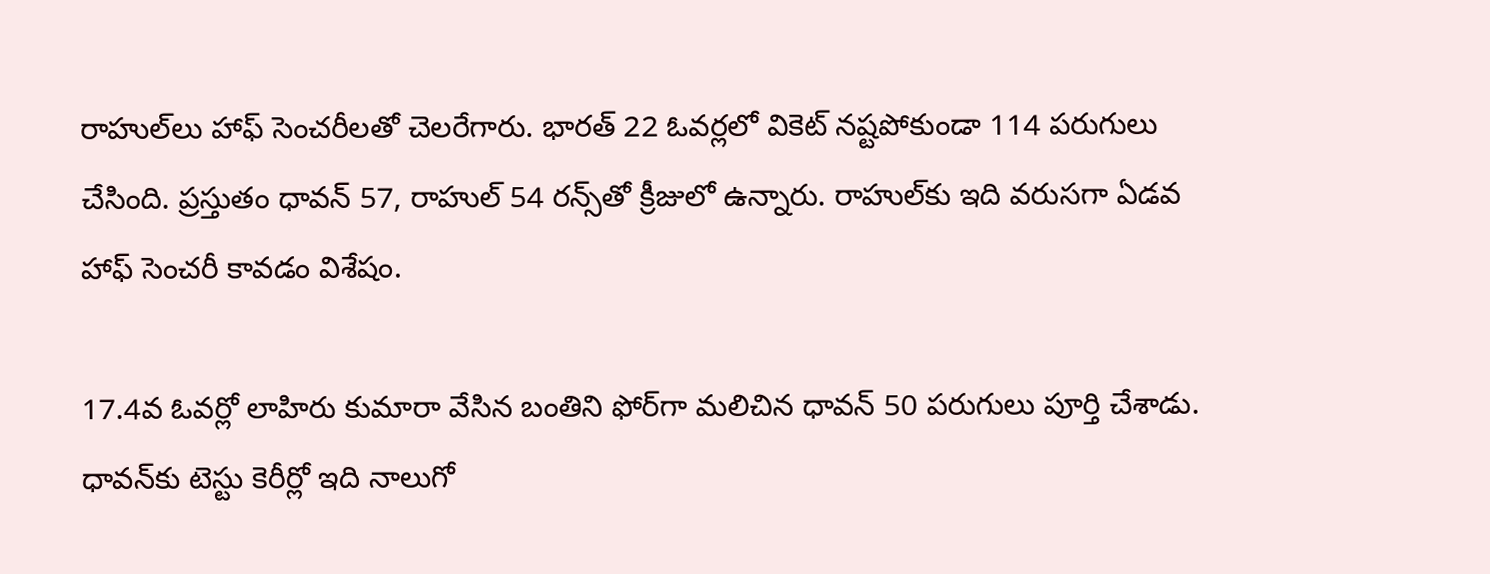రాహుల్‌లు హాఫ్ సెంచ‌రీల‌తో చెల‌రేగారు. భార‌త్ 22 ఓవ‌ర్ల‌లో వికెట్ న‌ష్ట‌పోకుండా 114 పరుగులు చేసింది. ప్రస్తుతం ధావ‌న్ 57, రాహుల్ 54 ర‌న్స్‌తో క్రీజులో ఉన్నారు. రాహుల్‌కు ఇది వ‌రుస‌గా ఏడ‌వ హాఫ్ సెంచ‌రీ కావ‌డం విశేషం.

17.4వ ఓవర్లో లాహిరు కుమారా వేసిన బంతిని ఫోర్‌గా మలిచిన ధావన్‌ 50 పరుగులు పూర్తి చేశాడు. ధావన్‌కు టెస్టు కెరీర్లో ఇది నాలుగో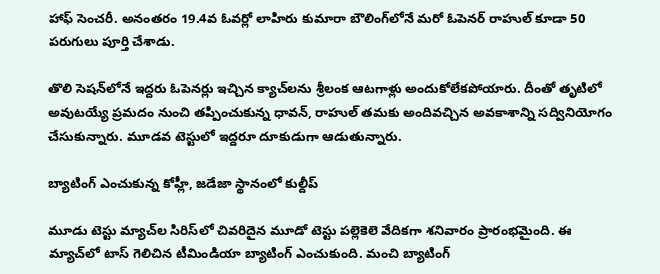హాఫ్ సెంచరీ. అనంతరం 19.4వ ఓవర్లో లాహిరు కుమారా బౌలింగ్‌లోనే మరో ఓపెనర్‌ రాహుల్‌ కూడా 50 పరుగులు పూర్తి చేశాడు.

తొలి సెషన్‌లోనే ఇద్దరు ఓపెనర్లు ఇచ్చిన క్యాచ్‌లను శ్రీలంక ఆటగాళ్లు అందుకోలేకపోయారు. దీంతో తృటిలో అవుటయ్యే ప్రమదం నుంచి తప్పించుకున్న ధావన్‌, రాహుల్‌ తమకు అందివచ్చిన అవకాశాన్ని సద్వినియోగం చేసుకున్నారు. మూడ‌వ టెస్టులో ఇద్ద‌రూ దూకుడుగా ఆడుతున్నారు.

బ్యాటింగ్ ఎంచుకున్న కోహ్లీ, జడేజా స్థానంలో కుల్దీప్

మూడు టెస్టు మ్యాచ్‌ల సిరిస్‌లో చివరిదైన మూడో టెస్టు పల్లెకెలె వేదికగా శనివారం ప్రారంభమైంది. ఈ మ్యాచ్‌లో టాస్ గెలిచిన టీమిండియా బ్యాటింగ్ ఎంచుకుంది. మంచి బ్యాటింగ్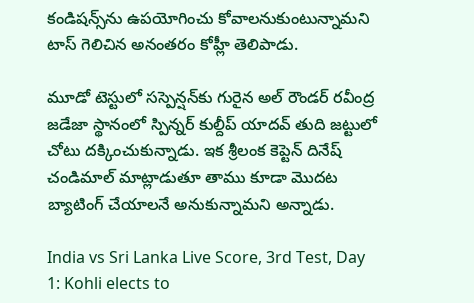కండిషన్స్‌ను ఉపయోగించు కోవాలనుకుంటున్నామని టాస్ గెలిచిన అనంతరం కోహ్లీ తెలిపాడు.

మూడో టెస్టులో సస్పెన్షన్‌కు గురైన అల్ రౌండర్ రవీంద్ర జడేజా స్థానంలో స్పిన్నర్ కుల్దీప్ యాదవ్‌ తుది జట్టులో చోటు దక్కించుకున్నాడు. ఇక శ్రీలంక కెప్టెన్ దినేష్ చండిమాల్ మాట్లాడుతూ తాము కూడా మొదట బ్యాటింగ్ చేయాలనే అనుకున్నామని అన్నాడు.

India vs Sri Lanka Live Score, 3rd Test, Day 1: Kohli elects to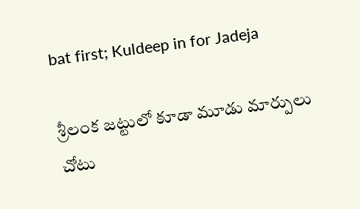bat first; Kuldeep in for Jadeja

శ్రీలంక జట్టులో కూడా మూడు మార్పులు చోటు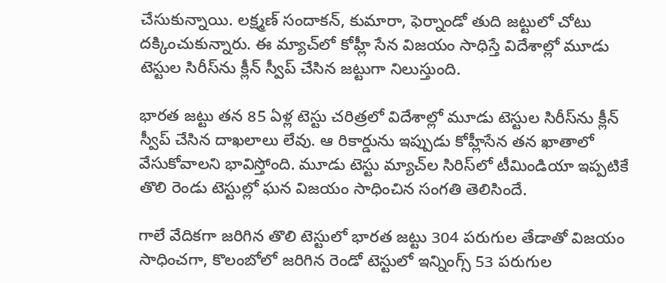చేసుకున్నాయి. లక్ష్మణ్‌ సందాకన్‌, కుమారా, ఫెర్నాండో తుది జట్టులో చోటు దక్కించుకున్నారు. ఈ మ్యాచ్‌లో కోహ్లీ సేన విజయం సాధిస్తే విదేశాల్లో మూడు టెస్టుల సిరీస్‌ను క్లీన్ స్వీప్ చేసిన జట్టుగా నిలుస్తుంది.

భారత జట్టు తన 85 ఏళ్ల టెస్టు చరిత్రలో విదేశాల్లో మూడు టెస్టుల సిరీస్‌ను క్లీన్ స్వీప్ చేసిన దాఖలాలు లేవు. ఆ రికార్డును ఇప్పుడు కోహ్లీసేన తన ఖాతాలో వేసుకోవాలని భావిస్తోంది. మూడు టెస్టు మ్యాచ్‌ల సిరిస్‌లో టీమిండియా ఇప్పటికే తొలి రెండు టెస్టుల్లో ఘన విజయం సాధించిన సంగతి తెలిసిందే.

గాలే వేదికగా జరిగిన తొలి టెస్టులో భారత జట్టు 304 పరుగుల తేడాతో విజయం సాధించగా, కొలంబోలో జరిగిన రెండో టెస్టులో ఇన్నింగ్స్ 53 పరుగుల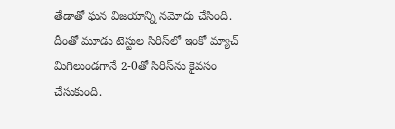తేడాతో ఘన విజయాన్ని నమోదు చేసింది. దీంతో మూడు టెస్టుల సిరిస్‌లో ఇంకో మ్యాచ్ మిగిలుండగానే 2-0తో సిరిస్‌ను కైవసం చేసుకుంది.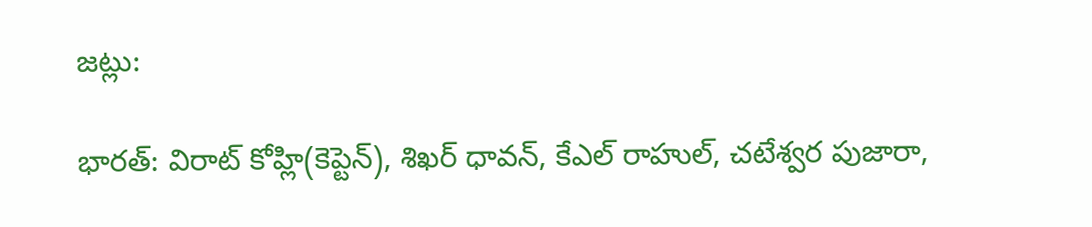జట్లు:

భారత్: విరాట్ కోహ్లి(కెప్టెన్), శిఖర్ ధావన్, కేఎల్ రాహుల్, చటేశ్వర పుజారా,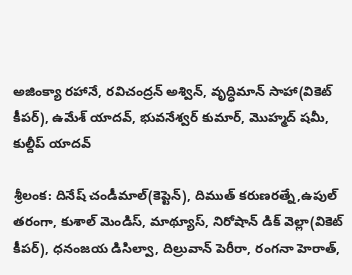అజింక్యా రహానే, రవిచంద్రన్ అశ్విన్, వృద్ధిమాన్ సాహా(వికెట్ కీపర్), ఉమేశ్ యాదవ్, భువనేశ్వర్ కుమార్, మొహ్మద్ షమీ, కుల్దీప్ యాదవ్

శ్రీలంక: దినేష్ చండీమాల్(కెప్టెన్), దిముత్ కరుణరత్నే,ఉపుల్ తరంగా, కుశాల్ మెండిస్, మాథ్యూస్, నిరోషాన్ డిక్ వెల్లా(వికెట్ కీపర్), ధనంజయ డిసిల్వా, దిల్రువాన్ పెరీరా, రంగనా హెరాత్,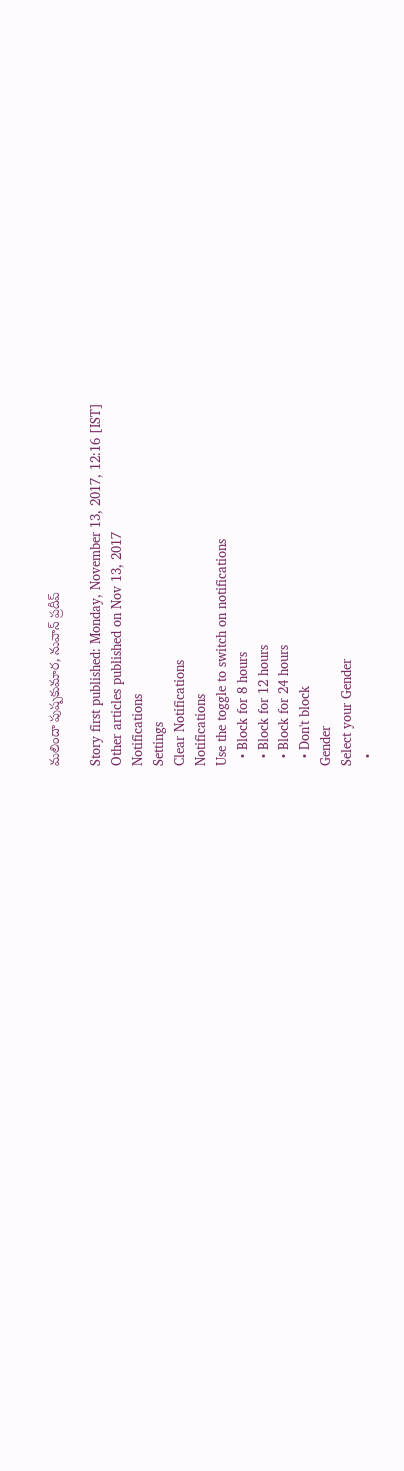మలిందా పుష్పకుమార, నువాన్ ప్రదీప్

Story first published: Monday, November 13, 2017, 12:16 [IST]
Other articles published on Nov 13, 2017
Notifications
Settings
Clear Notifications
Notifications
Use the toggle to switch on notifications
  • Block for 8 hours
  • Block for 12 hours
  • Block for 24 hours
  • Don't block
Gender
Select your Gender
  •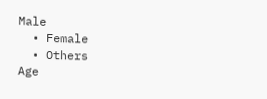Male
  • Female
  • Others
Age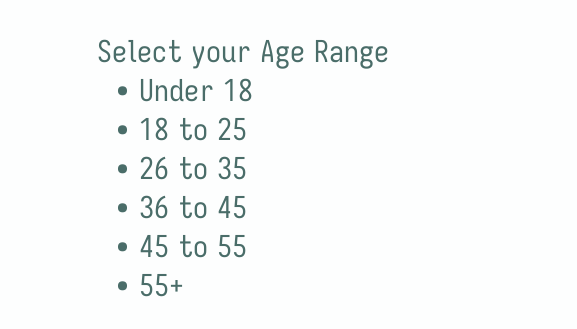Select your Age Range
  • Under 18
  • 18 to 25
  • 26 to 35
  • 36 to 45
  • 45 to 55
  • 55+